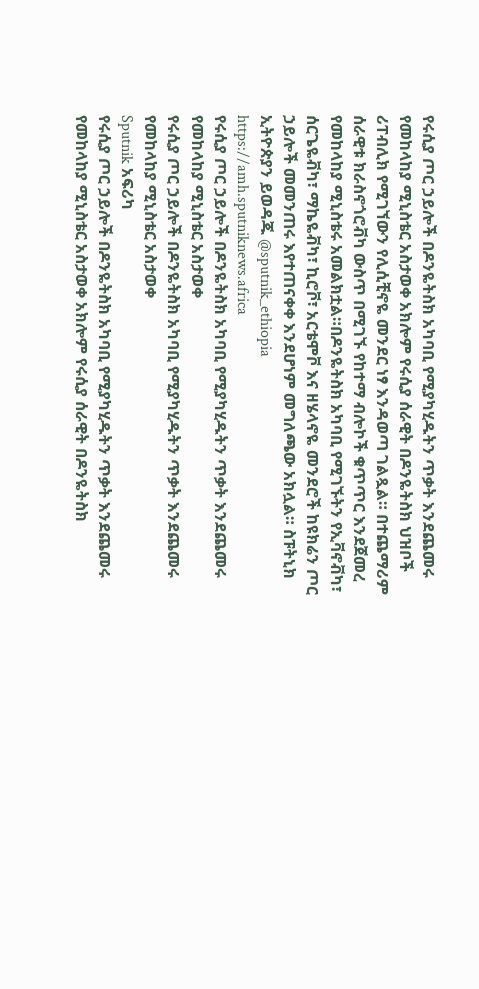የሩሲያ ጦር ኃይሎች በዶንዬትስክ አካባቢ የሚያካሂዱትን ጥቃት እንደጨመሩ የመከላከያ ሚኒስቴር አስታወቀ አክሎም የሩሲያ ሰራዊት በዶንዬትስክ ህዝቦች ሪፐብሊክ የሚገኘውን የሊሲቺኖዬ መንደር ነፃ እንዳወጣ ገልጿል። በተጨማሪም ሰራዊቱ ክራስኖጎሮቭካ ውስጥ በሚገኙ የከተማ ብሎኮች ቁጥጥር እንደጀመረ የመከላከያ ሚኒስቴሩ አመልክቷል።በዶንዬትስክ አካባቢ የሚገኙትን የኢቫኖቭካ፣ ሰርጌዬቭካ፣ ማኬዬቭካ፣ ኪሮቮ፣ አርቴሞቮ እና ዘሄላኖዬ መንደሮች ከዩክሬን ጦር ኃይሎች መመንጠሩ እየተጠናቀቀ እንደሆነም መግለጫው አክሏል። ስፑትኒክ ኢትዮጵያን ይወዳጁ @sputnik_ethiopia
https://amh.sputniknews.africa
የሩሲያ ጦር ኃይሎች በዶንዬትስክ አካባቢ የሚያካሂዱትን ጥቃት እንደጨመሩ የመከላከያ ሚኒስቴር አስታወቀ
የሩሲያ ጦር ኃይሎች በዶንዬትስክ አካባቢ የሚያካሂዱትን ጥቃት እንደጨመሩ የመከላከያ ሚኒስቴር አስታወቀ
Sputnik አፍሪካ
የሩሲያ ጦር ኃይሎች በዶንዬትስክ አካባቢ የሚያካሂዱትን ጥቃት እንደጨመሩ የመከላከያ ሚኒስቴር አስታወቀ አክሎም የሩሲያ ሰራዊት በዶንዬትስክ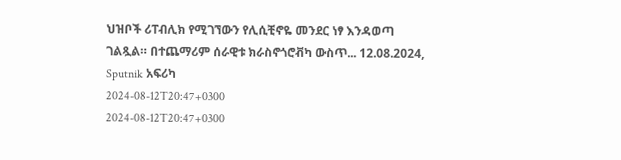ህዝቦች ሪፐብሊክ የሚገኘውን የሊሲቺኖዬ መንደር ነፃ እንዳወጣ ገልጿል። በተጨማሪም ሰራዊቱ ክራስኖጎሮቭካ ውስጥ... 12.08.2024, Sputnik አፍሪካ
2024-08-12T20:47+0300
2024-08-12T20:47+0300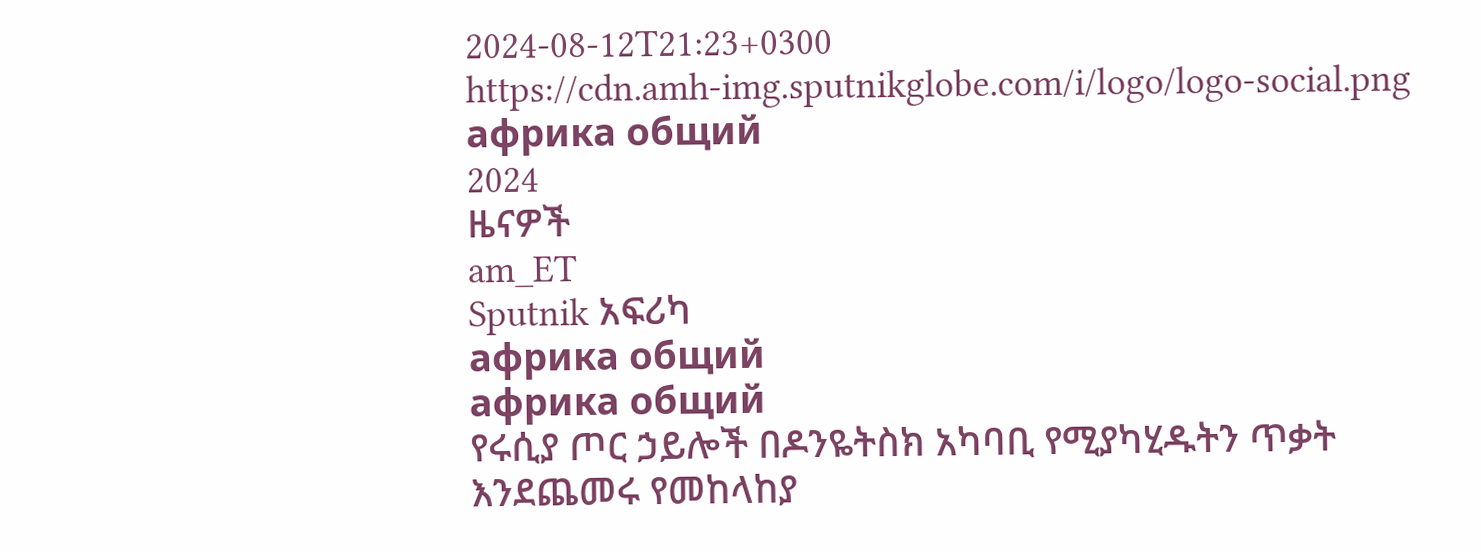2024-08-12T21:23+0300
https://cdn.amh-img.sputnikglobe.com/i/logo/logo-social.png
африка общий
2024
ዜናዎች
am_ET
Sputnik አፍሪካ
африка общий
африка общий
የሩሲያ ጦር ኃይሎች በዶንዬትስክ አካባቢ የሚያካሂዱትን ጥቃት እንደጨመሩ የመከላከያ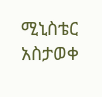ሚኒስቴር አስታወቀ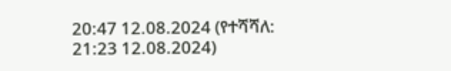20:47 12.08.2024 (የተሻሻለ: 21:23 12.08.2024)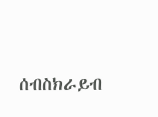ሰብስክራይብ